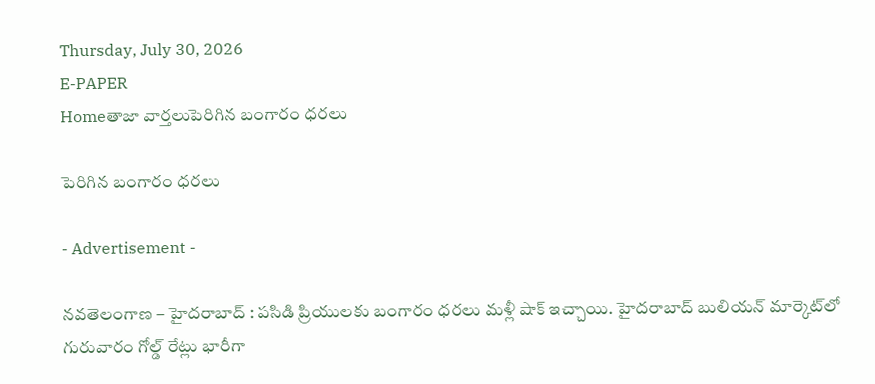Thursday, July 30, 2026
E-PAPER
Homeతాజా వార్తలుపెరిగిన బంగారం ధరలు

పెరిగిన బంగారం ధరలు

- Advertisement -

నవతెలంగాణ – హైదరాబాద్ : పసిడి ప్రియులకు బంగారం ధరలు మళ్లీ షాక్ ఇచ్చాయి. హైదరాబాద్ బులియన్ మార్కెట్‌లో గురువారం గోల్డ్ రేట్లు భారీగా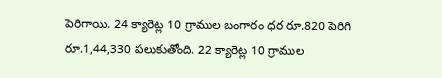పెరిగాయి. 24 క్యారెట్ల 10 గ్రాముల బంగారం ధర రూ.820 పెరిగి రూ.1,44,330 పలుకుతోంది. 22 క్యారెట్ల 10 గ్రాముల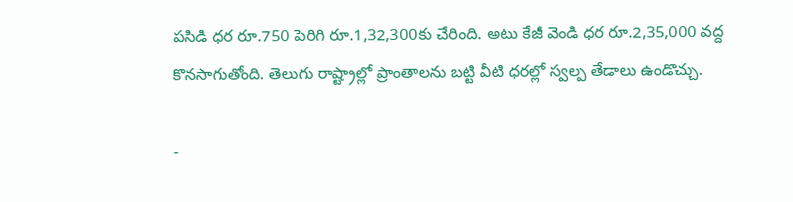పసిడి ధర రూ.750 పెరిగి రూ.1,32,300కు చేరింది. అటు కేజీ వెండి ధర రూ.2,35,000 వద్ద కొనసాగుతోంది. తెలుగు రాష్ట్రాల్లో ప్రాంతాలను బట్టి వీటి ధరల్లో స్వల్ప తేడాలు ఉండొచ్చు.

-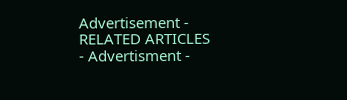Advertisement -
RELATED ARTICLES
- Advertisment -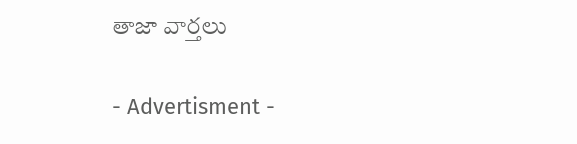తాజా వార్తలు

- Advertisment -